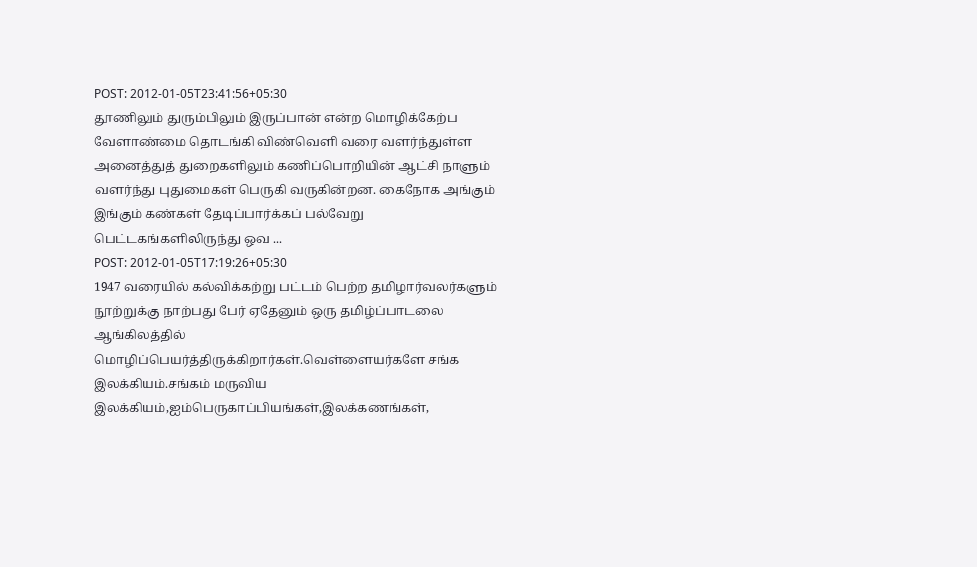POST: 2012-01-05T23:41:56+05:30
தூணிலும் துரும்பிலும் இருப்பான் என்ற மொழிக்கேற்ப வேளாண்மை தொடங்கி விண்வெளி வரை வளர்ந்துள்ள அனைத்துத் துறைகளிலும் கணிப்பொறியின் ஆட்சி நாளும் வளர்ந்து புதுமைகள் பெருகி வருகின்றன. கைநோக அங்கும் இங்கும் கண்கள் தேடிப்பார்க்கப் பல்வேறு பெட்டகங்களிலிருந்து ஒவ ...
POST: 2012-01-05T17:19:26+05:30
1947 வரையில் கல்விக்கற்று பட்டம் பெற்ற தமிழார்வலர்களும் நூற்றுக்கு நாற்பது பேர் ஏதேனும் ஒரு தமிழ்ப்பாடலை ஆங்கிலத்தில் மொழிப்பெயர்த்திருக்கிறார்கள்.வெள்ளையர்களே சங்க இலக்கியம்.சங்கம் மருவிய இலக்கியம்,ஐம்பெருகாப்பியங்கள்,இலக்கணங்கள்,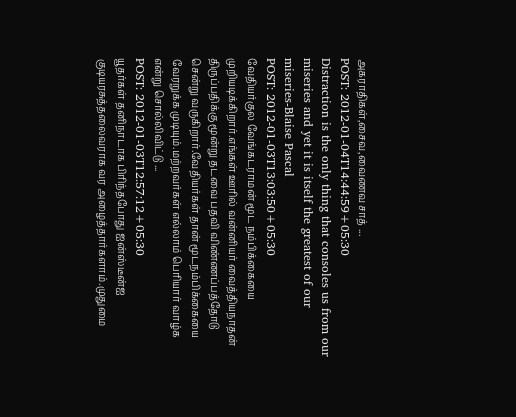அகராதிகள்,சைவ,வைணவ சாத் ...
POST: 2012-01-04T14:44:59+05:30
Distraction is the only thing that consoles us from our miseries and yet it is itself the greatest of our miseries-Blaise Pascal
POST: 2012-01-03T13:03:50+05:30
வேதியர்குல வேங்கடராமன் மூட நம்பிக்கையை முறியடிக்கிறார்.எங்கள் ஊரில் வன்னியர் வைத்தியநாதன் திருப்பதிக்கு மூன்று தடவை பதவி விண்ணப்பத்தோடு சென்று வருகிறார்.வேதியர்கள் தான் மூடநம்பிக்கையை வேரறுக்க முடியும்.மற்றவர்கள் எல்லாம் பெரியார் வாழ்க என்று சொல்லிவிட்டு ...
POST: 2012-01-03T12:57:12+05:30
யூதர்கள் தனிநாடாக பிரிந்தபோது ஐன்ஸ்டீன்ஐ குடியரசுத்தலைவராக வர அழைத்தார்களாம்.முதுமை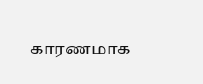காரணமாக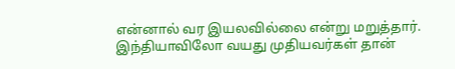என்னால் வர இயலவில்லை என்று மறுத்தார். இந்தியாவிலோ வயது முதியவர்கள் தான்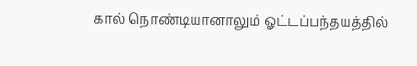கால் நொண்டியானாலும் ஓட்டப்பந்தயத்தில்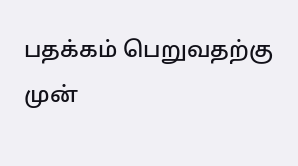பதக்கம் பெறுவதற்கு முன்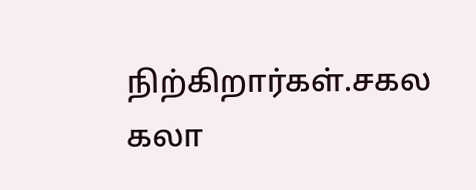நிற்கிறார்கள்.சகல கலா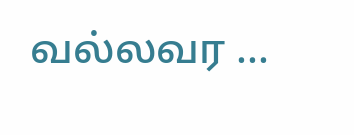வல்லவர ...